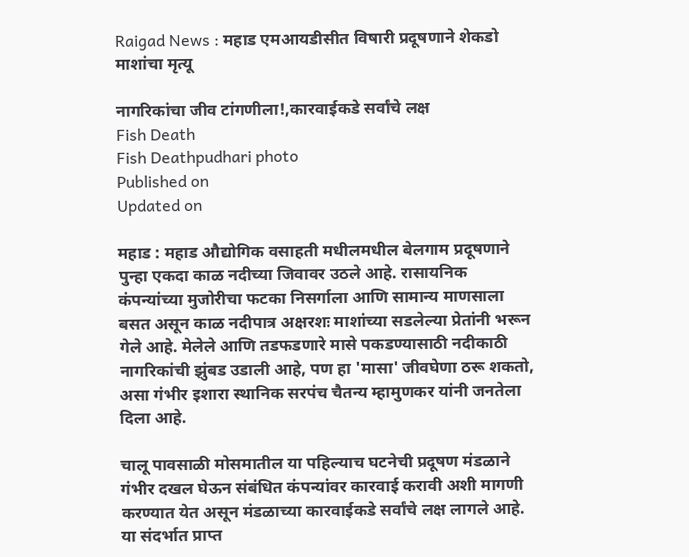Raigad News : महाड एमआयडीसीत विषारी प्रदूषणाने शेकडो माशांचा मृत्यू

नागरिकांचा जीव टांगणीला!,कारवाईकडे सर्वांचे लक्ष
Fish Death
Fish Deathpudhari photo
Published on
Updated on

महाड : महाड औद्योगिक वसाहती मधीलमधील बेलगाम प्रदूषणाने पुन्हा एकदा काळ नदीच्या जिवावर उठले आहे. रासायनिक कंपन्यांच्या मुजोरीचा फटका निसर्गाला आणि सामान्य माणसाला बसत असून काळ नदीपात्र अक्षरशः माशांच्या सडलेल्या प्रेतांनी भरून गेले आहे. मेलेले आणि तडफडणारे मासे पकडण्यासाठी नदीकाठी नागरिकांची झुंबड उडाली आहे, पण हा 'मासा' जीवघेणा ठरू शकतो, असा गंभीर इशारा स्थानिक सरपंच चैतन्य म्हामुणकर यांनी जनतेला दिला आहे.

चालू पावसाळी मोसमातील या पहिल्याच घटनेची प्रदूषण मंडळाने गंभीर दखल घेऊन संबंधित कंपन्यांवर कारवाई करावी अशी मागणी करण्यात येत असून मंडळाच्या कारवाईकडे सर्वांचे लक्ष लागले आहे. या संदर्भात प्राप्त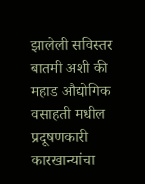झालेली सविस्तर बातमी अशी की महाड औद्योगिक वसाहती मधील प्रदूषणकारी कारखान्यांचा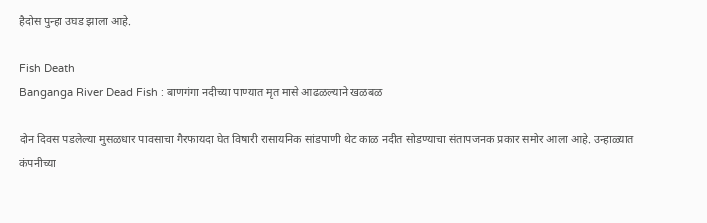हैदोस पुन्हा उघड झाला आहे.

Fish Death
Banganga River Dead Fish : बाणगंगा नदीच्या पाण्यात मृत मासे आढळल्याने खळबळ

दोन दिवस पडलेल्या मुसळधार पावसाचा गैरफायदा घेत विषारी रासायनिक सांडपाणी थेट काळ नदीत सोडण्याचा संतापजनक प्रकार समोर आला आहे. उन्हाळ्यात कंपनीच्या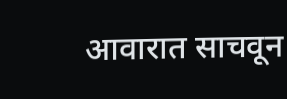आवारात साचवून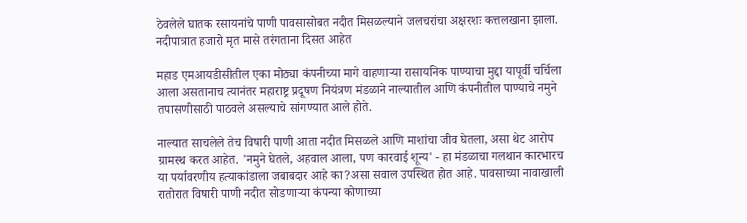ठेवलेले घातक रसायनांचे पाणी पावसासोबत नदीत मिसळल्याने जलचरांचा अक्षरशः कत्तलखाना झाला. नदीपात्रात हजारो मृत मासे तरंगताना दिसत आहेत

महाड एमआयडीसीतील एका मोठ्या कंपनीच्या मागे वाहणाऱ्या रासायनिक पाण्याचा मुद्दा यापूर्वी चर्चिला आला असतानाच त्यानंतर महाराष्ट्र प्रदूषण नियंत्रण मंडळाने नाल्यातील आणि कंपनीतील पाण्याचे नमुने तपासणीसाठी पाठवले असल्याचे सांगण्यात आले होते.

नाल्यात साचलेले तेच विषारी पाणी आता नदीत मिसळले आणि माशांचा जीव घेतला, असा थेट आरोप ग्रामस्थ करत आहेत. 'नमुने घेतले, अहवाल आला, पण कारवाई शून्य' - हा मंडळाचा गलथान कारभारच या पर्यावरणीय हत्याकांडाला जबाबदार आहे का?असा सवाल उपस्थित होत आहे. पावसाच्या नावाखाली रातोरात विषारी पाणी नदीत सोडणाऱ्या कंपन्या कोणाच्या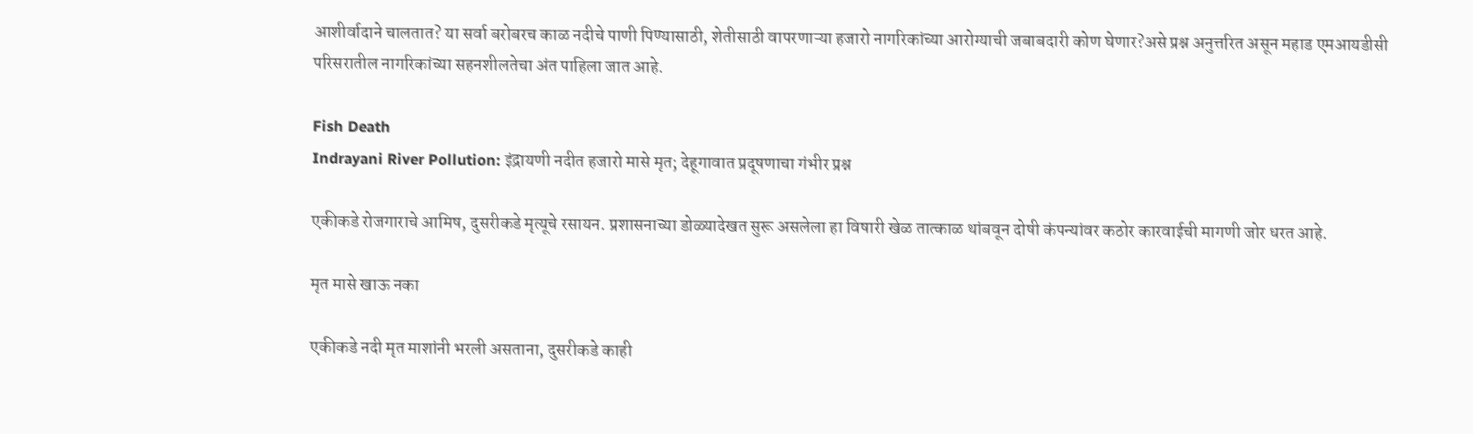आशीर्वादाने चालतात? या सर्वा बरोबरच काळ नदीचे पाणी पिण्यासाठी, शेतीसाठी वापरणाऱ्या हजारो नागरिकांच्या आरोग्याची जबाबदारी कोण घेणार?असे प्रश्न अनुत्तरित असून महाड एमआयडीसी परिसरातील नागरिकांच्या सहनशीलतेचा अंत पाहिला जात आहे.

Fish Death
Indrayani River Pollution: इंद्रायणी नदीत हजारो मासे मृत; देहूगावात प्रदूषणाचा गंभीर प्रश्न

एकीकडे रोजगाराचे आमिष, दुसरीकडे मृत्यूचे रसायन. प्रशासनाच्या डोळ्यादेखत सुरू असलेला हा विषारी खेळ तात्काळ थांबवून दोषी कंपन्यांवर कठोर कारवाईची मागणी जोर धरत आहे.

मृत मासे खाऊ नका

एकीकडे नदी मृत माशांनी भरली असताना, दुसरीकडे काही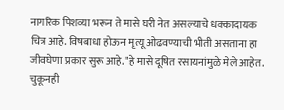नागरिक पिशव्या भरून ते मासे घरी नेत असल्याचे धक्कादायक चित्र आहे. विषबाधा होऊन मृत्यू ओढवण्याची भीती असताना हा जीवघेणा प्रकार सुरू आहे."हे मासे दूषित रसायनांमुळे मेले आहेत. चुकूनही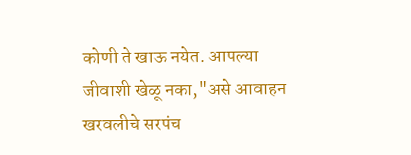कोणी ते खाऊ नयेत. आपल्या जीवाशी खेळू नका,"असे आवाहन खरवलीचे सरपंच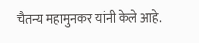चैतन्य महामुनकर यांनी केले आहे.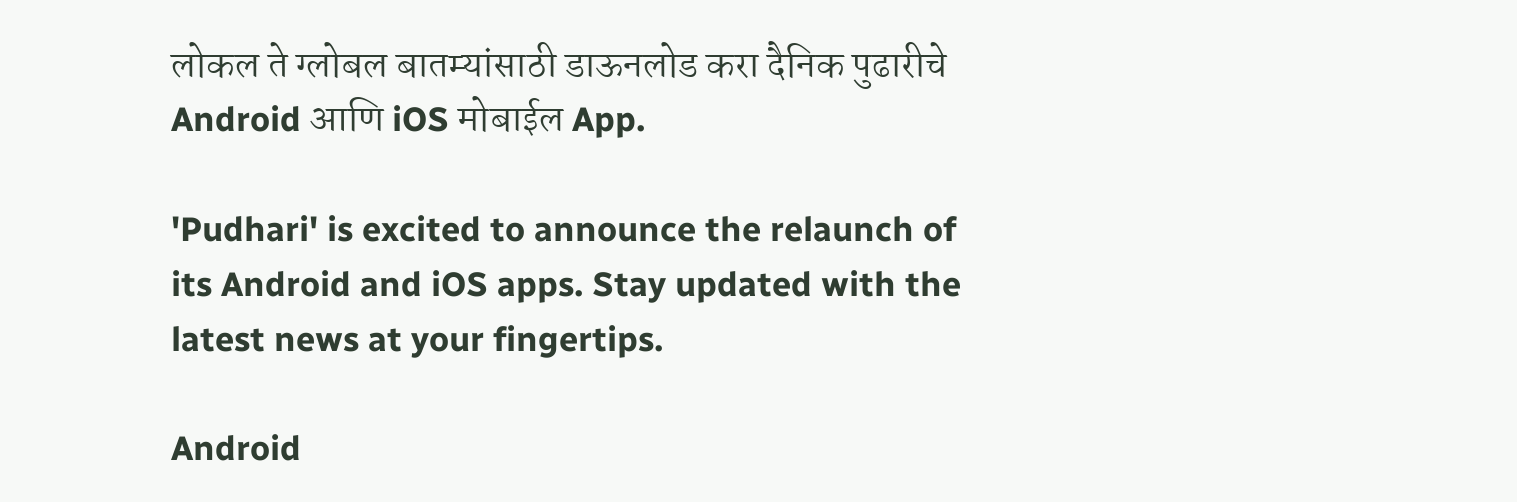लोकल ते ग्लोबल बातम्यांसाठी डाऊनलोड करा दैनिक पुढारीचे Android आणि iOS मोबाईल App.

'Pudhari' is excited to announce the relaunch of its Android and iOS apps. Stay updated with the latest news at your fingertips.

Android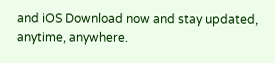and iOS Download now and stay updated, anytime, anywhere.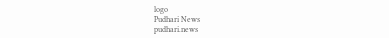logo
Pudhari News
pudhari.news